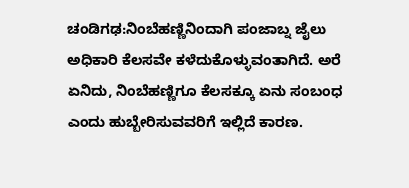ಚಂಡಿಗಢ:ನಿಂಬೆಹಣ್ಣಿನಿಂದಾಗಿ ಪಂಜಾಬ್ನ ಜೈಲು ಅಧಿಕಾರಿ ಕೆಲಸವೇ ಕಳೆದುಕೊಳ್ಳುವಂತಾಗಿದೆ. ಅರೆ ಏನಿದು, ನಿಂಬೆಹಣ್ಣಿಗೂ ಕೆಲಸಕ್ಕೂ ಏನು ಸಂಬಂಧ ಎಂದು ಹುಬ್ಬೇರಿಸುವವರಿಗೆ ಇಲ್ಲಿದೆ ಕಾರಣ.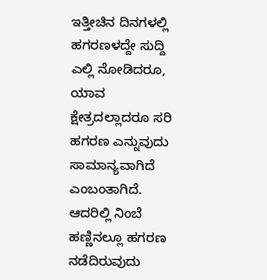ಇತ್ತೀಚಿನ ದಿನಗಳಲ್ಲಿ ಹಗರಣಳದ್ದೇ ಸುದ್ದಿ ಎಲ್ಲಿ ನೋಡಿದರೂ, ಯಾವ ಕ್ಷೇತ್ರದಲ್ಲಾದರೂ ಸರಿ ಹಗರಣ ಎನ್ನುವುದು ಸಾಮಾನ್ಯವಾಗಿದೆ ಎಂಬಂತಾಗಿದೆ. ಆದರಿಲ್ಲಿ ನಿಂಬೆ ಹಣ್ಣಿನಲ್ಲೂ ಹಗರಣ ನಡೆದಿರುವುದು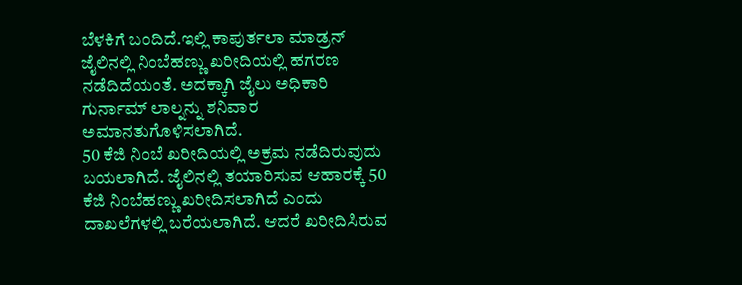ಬೆಳಕಿಗೆ ಬಂದಿದೆ.ಇಲ್ಲಿ ಕಾಪುರ್ತಲಾ ಮಾಡ್ರನ್ ಜೈಲಿನಲ್ಲಿ ನಿಂಬೆಹಣ್ಣು ಖರೀದಿಯಲ್ಲಿ ಹಗರಣ ನಡೆದಿದೆಯಂತೆ. ಅದಕ್ಕಾಗಿ ಜೈಲು ಅಧಿಕಾರಿ ಗುರ್ನಾಮ್ ಲಾಲ್ನನ್ನು ಶನಿವಾರ ಅಮಾನತುಗೊಳಿಸಲಾಗಿದೆ.
50 ಕೆಜಿ ನಿಂಬೆ ಖರೀದಿಯಲ್ಲಿ ಅಕ್ರಮ ನಡೆದಿರುವುದು ಬಯಲಾಗಿದೆ. ಜೈಲಿನಲ್ಲಿ ತಯಾರಿಸುವ ಆಹಾರಕ್ಕೆ 50 ಕೆಜಿ ನಿಂಬೆಹಣ್ಣು ಖರೀದಿಸಲಾಗಿದೆ ಎಂದು ದಾಖಲೆಗಳಲ್ಲಿ ಬರೆಯಲಾಗಿದೆ. ಆದರೆ ಖರೀದಿಸಿರುವ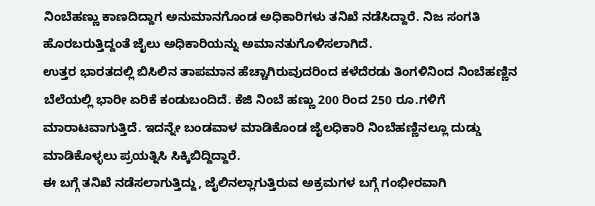ನಿಂಬೆಹಣ್ಣು ಕಾಣದಿದ್ದಾಗ ಅನುಮಾನಗೊಂಡ ಅಧಿಕಾರಿಗಳು ತನಿಖೆ ನಡೆಸಿದ್ದಾರೆ. ನಿಜ ಸಂಗತಿ ಹೊರಬರುತ್ತಿದ್ದಂತೆ ಜೈಲು ಅಧಿಕಾರಿಯನ್ನು ಅಮಾನತುಗೊಳಿಸಲಾಗಿದೆ.
ಉತ್ತರ ಭಾರತದಲ್ಲಿ ಬಿಸಿಲಿನ ತಾಪಮಾನ ಹೆಚ್ಚಾಗಿರುವುದರಿಂದ ಕಳೆದೆರಡು ತಿಂಗಳಿನಿಂದ ನಿಂಬೆಹಣ್ಣಿನ ಬೆಲೆಯಲ್ಲಿ ಭಾರೀ ಏರಿಕೆ ಕಂಡುಬಂದಿದೆ. ಕೆಜಿ ನಿಂಬೆ ಹಣ್ಣು 200 ರಿಂದ 250 ರೂ.ಗಳಿಗೆ ಮಾರಾಟವಾಗುತ್ತಿದೆ. ಇದನ್ನೇ ಬಂಡವಾಳ ಮಾಡಿಕೊಂಡ ಜೈಲಧಿಕಾರಿ ನಿಂಬೆಹಣ್ಣಿನಲ್ಲೂ ದುಡ್ಡು ಮಾಡಿಕೊಳ್ಳಲು ಪ್ರಯತ್ನಿಸಿ ಸಿಕ್ಕಿಬಿದ್ದಿದ್ದಾರೆ.
ಈ ಬಗ್ಗೆ ತನಿಖೆ ನಡೆಸಲಾಗುತ್ತಿದ್ದು, ಜೈಲಿನಲ್ಲಾಗುತ್ತಿರುವ ಅಕ್ರಮಗಳ ಬಗ್ಗೆ ಗಂಭೀರವಾಗಿ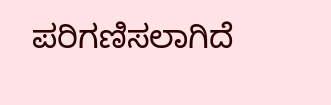ಪರಿಗಣಿಸಲಾಗಿದೆ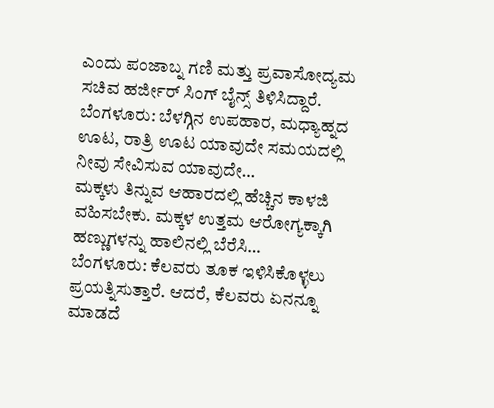ಎಂದು ಪಂಜಾಬ್ನ ಗಣಿ ಮತ್ತು ಪ್ರವಾಸೋದ್ಯಮ ಸಚಿವ ಹರ್ಜೀರ್ ಸಿಂಗ್ ಬೈನ್ಸ್ ತಿಳಿಸಿದ್ದಾರೆ.
ಬೆಂಗಳೂರು: ಬೆಳಗ್ಗಿನ ಉಪಹಾರ, ಮಧ್ಯಾಹ್ನದ ಊಟ, ರಾತ್ರಿ ಊಟ ಯಾವುದೇ ಸಮಯದಲ್ಲಿ ನೀವು ಸೇವಿಸುವ ಯಾವುದೇ…
ಮಕ್ಕಳು ತಿನ್ನುವ ಆಹಾರದಲ್ಲಿ ಹೆಚ್ಚಿನ ಕಾಳಜಿ ವಹಿಸಬೇಕು. ಮಕ್ಕಳ ಉತ್ತಮ ಆರೋಗ್ಯಕ್ಕಾಗಿ ಹಣ್ಣುಗಳನ್ನು ಹಾಲಿನಲ್ಲಿ ಬೆರೆಸಿ…
ಬೆಂಗಳೂರು: ಕೆಲವರು ತೂಕ ಇಳಿಸಿಕೊಳ್ಳಲು ಪ್ರಯತ್ನಿಸುತ್ತಾರೆ. ಆದರೆ, ಕೆಲವರು ಏನನ್ನೂ ಮಾಡದೆ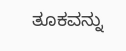ತೂಕವನ್ನು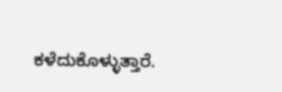ಕಳೆದುಕೊಳ್ಳುತ್ತಾರೆ.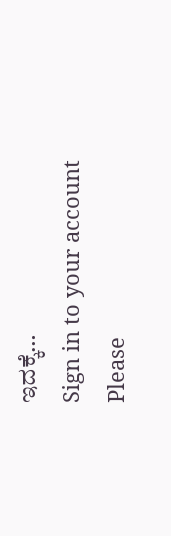ಇದಕ್ಕೆ…
Sign in to your account
Please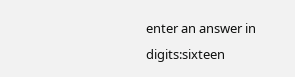enter an answer in digits:sixteen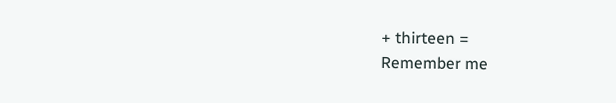+ thirteen =
Remember me